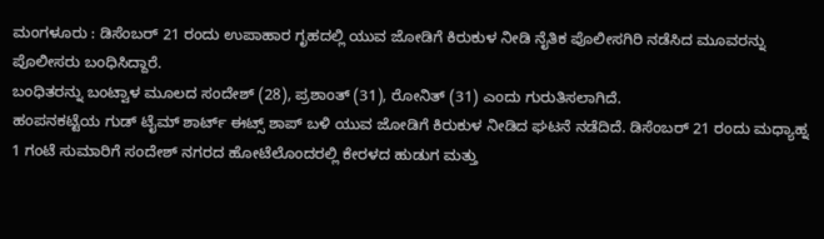ಮಂಗಳೂರು : ಡಿಸೆಂಬರ್ 21 ರಂದು ಉಪಾಹಾರ ಗೃಹದಲ್ಲಿ ಯುವ ಜೋಡಿಗೆ ಕಿರುಕುಳ ನೀಡಿ ನೈತಿಕ ಪೊಲೀಸಗಿರಿ ನಡೆಸಿದ ಮೂವರನ್ನು ಪೊಲೀಸರು ಬಂಧಿಸಿದ್ದಾರೆ.
ಬಂಧಿತರನ್ನು ಬಂಟ್ವಾಳ ಮೂಲದ ಸಂದೇಶ್ (28), ಪ್ರಶಾಂತ್ (31), ರೋನಿತ್ (31) ಎಂದು ಗುರುತಿಸಲಾಗಿದೆ.
ಹಂಪನಕಟ್ಟೆಯ ಗುಡ್ ಟೈಮ್ ಶಾರ್ಟ್ ಈಟ್ಸ್ ಶಾಪ್ ಬಳಿ ಯುವ ಜೋಡಿಗೆ ಕಿರುಕುಳ ನೀಡಿದ ಘಟನೆ ನಡೆದಿದೆ. ಡಿಸೆಂಬರ್ 21 ರಂದು ಮಧ್ಯಾಹ್ನ 1 ಗಂಟೆ ಸುಮಾರಿಗೆ ಸಂದೇಶ್ ನಗರದ ಹೋಟೆಲೊಂದರಲ್ಲಿ ಕೇರಳದ ಹುಡುಗ ಮತ್ತು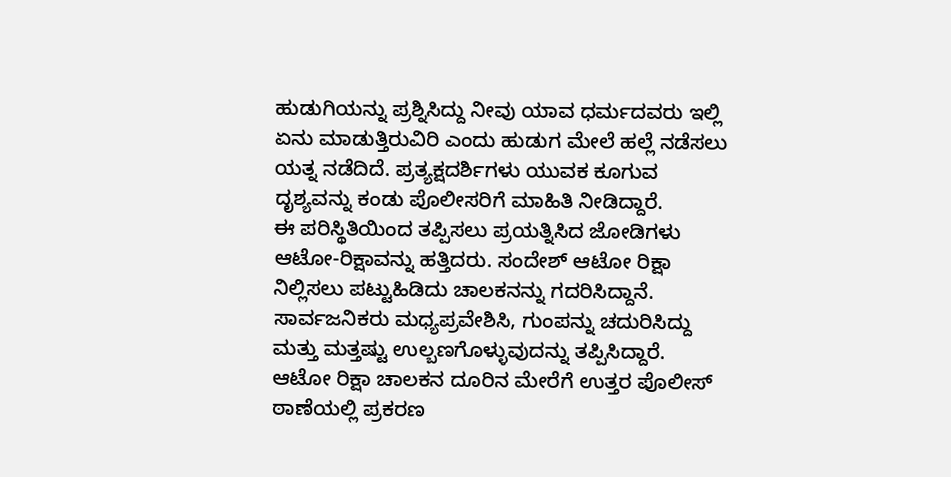ಹುಡುಗಿಯನ್ನು ಪ್ರಶ್ನಿಸಿದ್ದು ನೀವು ಯಾವ ಧರ್ಮದವರು ಇಲ್ಲಿ ಏನು ಮಾಡುತ್ತಿರುವಿರಿ ಎಂದು ಹುಡುಗ ಮೇಲೆ ಹಲ್ಲೆ ನಡೆಸಲು ಯತ್ನ ನಡೆದಿದೆ. ಪ್ರತ್ಯಕ್ಷದರ್ಶಿಗಳು ಯುವಕ ಕೂಗುವ ದೃಶ್ಯವನ್ನು ಕಂಡು ಪೊಲೀಸರಿಗೆ ಮಾಹಿತಿ ನೀಡಿದ್ದಾರೆ.
ಈ ಪರಿಸ್ಥಿತಿಯಿಂದ ತಪ್ಪಿಸಲು ಪ್ರಯತ್ನಿಸಿದ ಜೋಡಿಗಳು ಆಟೋ-ರಿಕ್ಷಾವನ್ನು ಹತ್ತಿದರು. ಸಂದೇಶ್ ಆಟೋ ರಿಕ್ಷಾ ನಿಲ್ಲಿಸಲು ಪಟ್ಟುಹಿಡಿದು ಚಾಲಕನನ್ನು ಗದರಿಸಿದ್ದಾನೆ. ಸಾರ್ವಜನಿಕರು ಮಧ್ಯಪ್ರವೇಶಿಸಿ, ಗುಂಪನ್ನು ಚದುರಿಸಿದ್ದು ಮತ್ತು ಮತ್ತಷ್ಟು ಉಲ್ಬಣಗೊಳ್ಳುವುದನ್ನು ತಪ್ಪಿಸಿದ್ದಾರೆ.
ಆಟೋ ರಿಕ್ಷಾ ಚಾಲಕನ ದೂರಿನ ಮೇರೆಗೆ ಉತ್ತರ ಪೊಲೀಸ್ ಠಾಣೆಯಲ್ಲಿ ಪ್ರಕರಣ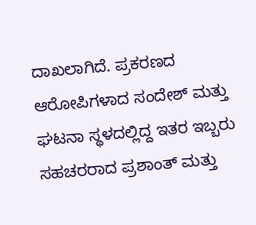ದಾಖಲಾಗಿದೆ. ಪ್ರಕರಣದ ಆರೋಪಿಗಳಾದ ಸಂದೇಶ್ ಮತ್ತು ಘಟನಾ ಸ್ಥಳದಲ್ಲಿದ್ದ ಇತರ ಇಬ್ಬರು ಸಹಚರರಾದ ಪ್ರಶಾಂತ್ ಮತ್ತು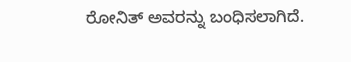ರೋನಿತ್ ಅವರನ್ನು ಬಂಧಿಸಲಾಗಿದೆ.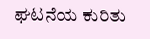ಘಟನೆಯ ಕುರಿತು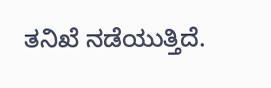ತನಿಖೆ ನಡೆಯುತ್ತಿದೆ.